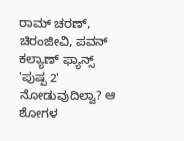ರಾಮ್ ಚರಣ್, ಚಿರಂಜೀವಿ, ಪವನ್ ಕಲ್ಯಾಣ್ ಫ್ಯಾನ್ಸ್ 'ಪುಷ್ಪ 2' ನೋಡುವುದಿಲ್ವಾ? ಆ ಶೋಗಳ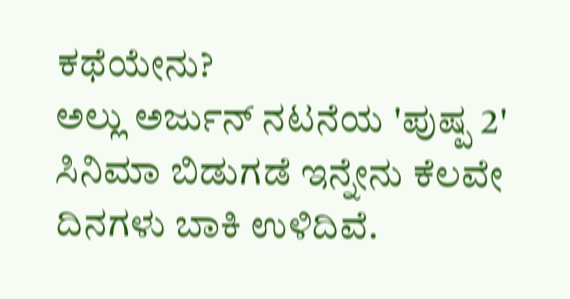ಕಥೆಯೇನು?
ಅಲ್ಲು ಅರ್ಜುನ್ ನಟನೆಯ 'ಪುಷ್ಪ 2' ಸಿನಿಮಾ ಬಿಡುಗಡೆ ಇನ್ನೇನು ಕೆಲವೇ ದಿನಗಳು ಬಾಕಿ ಉಳಿದಿವೆ.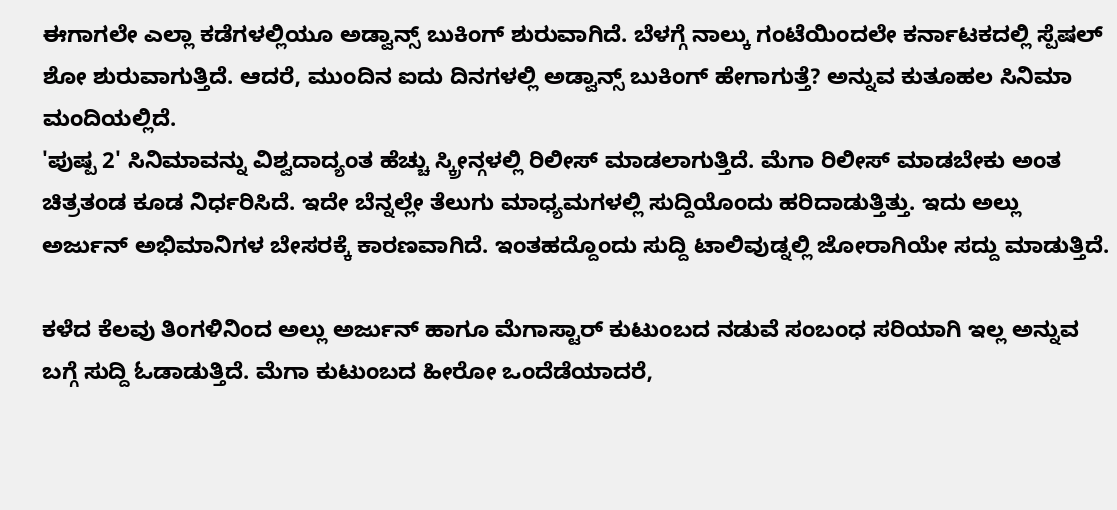ಈಗಾಗಲೇ ಎಲ್ಲಾ ಕಡೆಗಳಲ್ಲಿಯೂ ಅಡ್ವಾನ್ಸ್ ಬುಕಿಂಗ್ ಶುರುವಾಗಿದೆ. ಬೆಳಗ್ಗೆ ನಾಲ್ಕು ಗಂಟೆಯಿಂದಲೇ ಕರ್ನಾಟಕದಲ್ಲಿ ಸ್ಪೆಷಲ್ ಶೋ ಶುರುವಾಗುತ್ತಿದೆ. ಆದರೆ, ಮುಂದಿನ ಐದು ದಿನಗಳಲ್ಲಿ ಅಡ್ವಾನ್ಸ್ ಬುಕಿಂಗ್ ಹೇಗಾಗುತ್ತೆ? ಅನ್ನುವ ಕುತೂಹಲ ಸಿನಿಮಾ ಮಂದಿಯಲ್ಲಿದೆ.
'ಪುಷ್ಪ 2' ಸಿನಿಮಾವನ್ನು ವಿಶ್ವದಾದ್ಯಂತ ಹೆಚ್ಚು ಸ್ಕ್ರೀನ್ಗಳಲ್ಲಿ ರಿಲೀಸ್ ಮಾಡಲಾಗುತ್ತಿದೆ. ಮೆಗಾ ರಿಲೀಸ್ ಮಾಡಬೇಕು ಅಂತ ಚಿತ್ರತಂಡ ಕೂಡ ನಿರ್ಧರಿಸಿದೆ. ಇದೇ ಬೆನ್ನಲ್ಲೇ ತೆಲುಗು ಮಾಧ್ಯಮಗಳಲ್ಲಿ ಸುದ್ದಿಯೊಂದು ಹರಿದಾಡುತ್ತಿತ್ತು. ಇದು ಅಲ್ಲು ಅರ್ಜುನ್ ಅಭಿಮಾನಿಗಳ ಬೇಸರಕ್ಕೆ ಕಾರಣವಾಗಿದೆ. ಇಂತಹದ್ದೊಂದು ಸುದ್ದಿ ಟಾಲಿವುಡ್ನಲ್ಲಿ ಜೋರಾಗಿಯೇ ಸದ್ದು ಮಾಡುತ್ತಿದೆ.

ಕಳೆದ ಕೆಲವು ತಿಂಗಳಿನಿಂದ ಅಲ್ಲು ಅರ್ಜುನ್ ಹಾಗೂ ಮೆಗಾಸ್ಟಾರ್ ಕುಟುಂಬದ ನಡುವೆ ಸಂಬಂಧ ಸರಿಯಾಗಿ ಇಲ್ಲ ಅನ್ನುವ ಬಗ್ಗೆ ಸುದ್ದಿ ಓಡಾಡುತ್ತಿದೆ. ಮೆಗಾ ಕುಟುಂಬದ ಹೀರೋ ಒಂದೆಡೆಯಾದರೆ,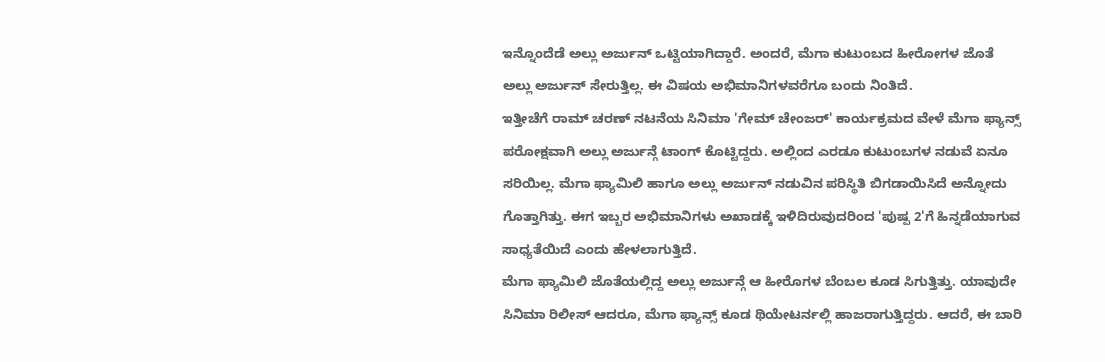ಇನ್ನೊಂದೆಡೆ ಅಲ್ಲು ಅರ್ಜುನ್ ಒಟ್ಟಿಯಾಗಿದ್ದಾರೆ. ಅಂದರೆ, ಮೆಗಾ ಕುಟುಂಬದ ಹೀರೋಗಳ ಜೊತೆ ಅಲ್ಲು ಅರ್ಜುನ್ ಸೇರುತ್ತಿಲ್ಲ. ಈ ವಿಷಯ ಅಭಿಮಾನಿಗಳವರೆಗೂ ಬಂದು ನಿಂತಿದೆ.
ಇತ್ತೀಚೆಗೆ ರಾಮ್ ಚರಣ್ ನಟನೆಯ ಸಿನಿಮಾ 'ಗೇಮ್ ಚೇಂಜರ್' ಕಾರ್ಯಕ್ರಮದ ವೇಳೆ ಮೆಗಾ ಫ್ಯಾನ್ಸ್ ಪರೋಕ್ಷವಾಗಿ ಅಲ್ಲು ಅರ್ಜುನ್ಗೆ ಟಾಂಗ್ ಕೊಟ್ಟಿದ್ದರು. ಅಲ್ಲಿಂದ ಎರಡೂ ಕುಟುಂಬಗಳ ನಡುವೆ ಏನೂ ಸರಿಯಿಲ್ಲ. ಮೆಗಾ ಫ್ಯಾಮಿಲಿ ಹಾಗೂ ಅಲ್ಲು ಅರ್ಜುನ್ ನಡುವಿನ ಪರಿಸ್ಥಿತಿ ಬಿಗಡಾಯಿಸಿದೆ ಅನ್ನೋದು ಗೊತ್ತಾಗಿತ್ತು. ಈಗ ಇಬ್ಬರ ಅಭಿಮಾನಿಗಳು ಅಖಾಡಕ್ಕೆ ಇಳಿದಿರುವುದರಿಂದ 'ಪುಷ್ಪ 2'ಗೆ ಹಿನ್ನಡೆಯಾಗುವ ಸಾಧ್ಯತೆಯಿದೆ ಎಂದು ಹೇಳಲಾಗುತ್ತಿದೆ.
ಮೆಗಾ ಫ್ಯಾಮಿಲಿ ಜೊತೆಯಲ್ಲಿದ್ದ ಅಲ್ಲು ಅರ್ಜುನ್ಗೆ ಆ ಹೀರೊಗಳ ಬೆಂಬಲ ಕೂಡ ಸಿಗುತ್ತಿತ್ತು. ಯಾವುದೇ ಸಿನಿಮಾ ರಿಲೀಸ್ ಆದರೂ, ಮೆಗಾ ಫ್ಯಾನ್ಸ್ ಕೂಡ ಥಿಯೇಟರ್ನಲ್ಲಿ ಹಾಜರಾಗುತ್ತಿದ್ದರು. ಆದರೆ, ಈ ಬಾರಿ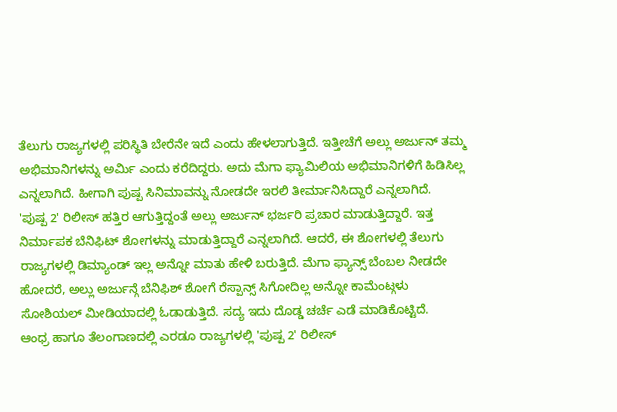ತೆಲುಗು ರಾಜ್ಯಗಳಲ್ಲಿ ಪರಿಸ್ಥಿತಿ ಬೇರೆನೇ ಇದೆ ಎಂದು ಹೇಳಲಾಗುತ್ತಿದೆ. ಇತ್ತೀಚೆಗೆ ಅಲ್ಲು ಅರ್ಜುನ್ ತಮ್ಮ ಅಭಿಮಾನಿಗಳನ್ನು ಅರ್ಮಿ ಎಂದು ಕರೆದಿದ್ದರು. ಅದು ಮೆಗಾ ಫ್ಯಾಮಿಲಿಯ ಅಭಿಮಾನಿಗಳಿಗೆ ಹಿಡಿಸಿಲ್ಲ ಎನ್ನಲಾಗಿದೆ. ಹೀಗಾಗಿ ಪುಷ್ಪ ಸಿನಿಮಾವನ್ನು ನೋಡದೇ ಇರಲಿ ತೀರ್ಮಾನಿಸಿದ್ದಾರೆ ಎನ್ನಲಾಗಿದೆ.
'ಪುಷ್ಪ 2' ರಿಲೀಸ್ ಹತ್ತಿರ ಆಗುತ್ತಿದ್ದಂತೆ ಅಲ್ಲು ಅರ್ಜುನ್ ಭರ್ಜರಿ ಪ್ರಚಾರ ಮಾಡುತ್ತಿದ್ದಾರೆ. ಇತ್ತ ನಿರ್ಮಾಪಕ ಬೆನಿಫಿಟ್ ಶೋಗಳನ್ನು ಮಾಡುತ್ತಿದ್ದಾರೆ ಎನ್ನಲಾಗಿದೆ. ಆದರೆ, ಈ ಶೋಗಳಲ್ಲಿ ತೆಲುಗು ರಾಜ್ಯಗಳಲ್ಲಿ ಡಿಮ್ಯಾಂಡ್ ಇಲ್ಲ ಅನ್ನೋ ಮಾತು ಹೇಳಿ ಬರುತ್ತಿದೆ. ಮೆಗಾ ಫ್ಯಾನ್ಸ್ ಬೆಂಬಲ ನೀಡದೇ ಹೋದರೆ, ಅಲ್ಲು ಅರ್ಜುನ್ಗೆ ಬೆನಿಫಿಶ್ ಶೋಗೆ ರೆಸ್ಪಾನ್ಸ್ ಸಿಗೋದಿಲ್ಲ ಅನ್ನೋ ಕಾಮೆಂಟ್ಗಳು ಸೋಶಿಯಲ್ ಮೀಡಿಯಾದಲ್ಲಿ ಓಡಾಡುತ್ತಿದೆ. ಸದ್ಯ ಇದು ದೊಡ್ಡ ಚರ್ಚೆ ಎಡೆ ಮಾಡಿಕೊಟ್ಟಿದೆ.
ಆಂಧ್ರ ಹಾಗೂ ತೆಲಂಗಾಣದಲ್ಲಿ ಎರಡೂ ರಾಜ್ಯಗಳಲ್ಲಿ 'ಪುಷ್ಪ 2' ರಿಲೀಸ್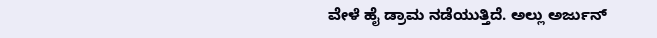ವೇಳೆ ಹೈ ಡ್ರಾಮ ನಡೆಯುತ್ತಿದೆ. ಅಲ್ಲು ಅರ್ಜುನ್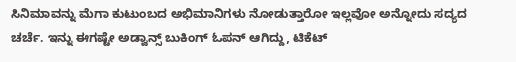ಸಿನಿಮಾವನ್ನು ಮೆಗಾ ಕುಟುಂಬದ ಅಭಿಮಾನಿಗಳು ನೋಡುತ್ತಾರೋ ಇಲ್ಲವೋ ಅನ್ನೋದು ಸದ್ಯದ ಚರ್ಚೆ. ಇನ್ನು ಈಗಷ್ಟೇ ಅಡ್ವಾನ್ಸ್ ಬುಕಿಂಗ್ ಓಪನ್ ಆಗಿದ್ದು, ಟಿಕೆಟ್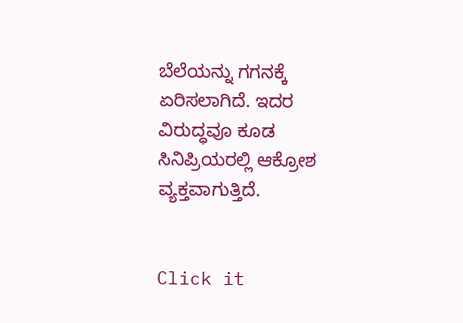ಬೆಲೆಯನ್ನು ಗಗನಕ್ಕೆ ಏರಿಸಲಾಗಿದೆ. ಇದರ ವಿರುದ್ಧವೂ ಕೂಡ ಸಿನಿಪ್ರಿಯರಲ್ಲಿ ಆಕ್ರೋಶ ವ್ಯಕ್ತವಾಗುತ್ತಿದೆ.


Click it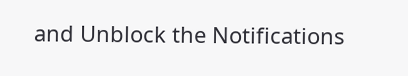and Unblock the Notifications